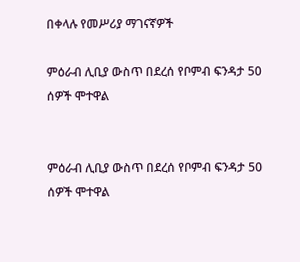በቀላሉ የመሥሪያ ማገናኛዎች

ምዕራብ ሊቢያ ውስጥ በደረሰ የቦምብ ፍንዳታ 50 ሰዎች ሞተዋል


ምዕራብ ሊቢያ ውስጥ በደረሰ የቦምብ ፍንዳታ 50 ሰዎች ሞተዋል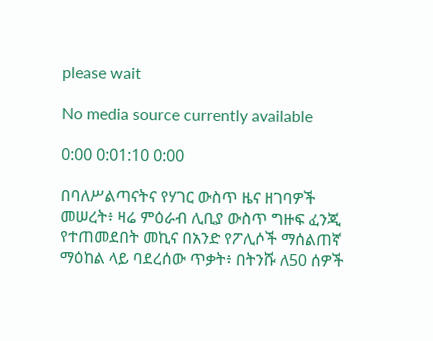please wait

No media source currently available

0:00 0:01:10 0:00

በባለሥልጣናትና የሃገር ውስጥ ዜና ዘገባዎች መሠረት፥ ዛሬ ምዕራብ ሊቢያ ውስጥ ግዙፍ ፈንጂ የተጠመደበት መኪና በአንድ የፖሊሶች ማሰልጠኛ ማዕከል ላይ ባደረሰው ጥቃት፥ በትንሹ ለ50 ሰዎች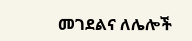መገደልና ለሌሎች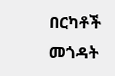በርካቶች መጎዳት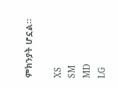ምክንያት ሆኗል።

XS
SM
MD
LG